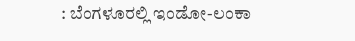: ಬೆಂಗಳೂರಲ್ಲಿ ಇಂಡೋ-ಲಂಕಾ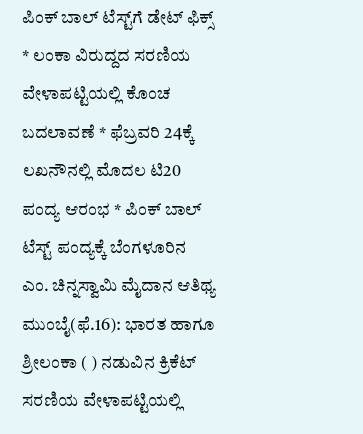ಪಿಂಕ್ ಬಾಲ್ ಟೆಸ್ಟ್‌ಗೆ ಡೇಟ್ ಫಿಕ್ಸ್‌ * ಲಂಕಾ ವಿರುದ್ದದ ಸರಣಿಯ ವೇಳಾಪಟ್ಟಿಯಲ್ಲಿ ಕೊಂಚ ಬದಲಾವಣೆ * ಫೆಬ್ರವರಿ 24ಕ್ಕೆ ಲಖನೌನಲ್ಲಿ ಮೊದಲ ಟಿ20 ಪಂದ್ಯ ಆರಂಭ * ಪಿಂಕ್ ಬಾಲ್ ಟೆಸ್ಟ್ ಪಂದ್ಯಕ್ಕೆ ಬೆಂಗಳೂರಿನ ಎಂ. ಚಿನ್ನಸ್ವಾಮಿ ಮೈದಾನ ಆತಿಥ್ಯ ಮುಂಬೈ(ಫೆ.16): ಭಾರತ ಹಾಗೂ ಶ್ರೀಲಂಕಾ ( ) ನಡುವಿನ ಕ್ರಿಕೆಟ್‌ ಸರಣಿಯ ವೇಳಾಪಟ್ಟಿಯಲ್ಲಿ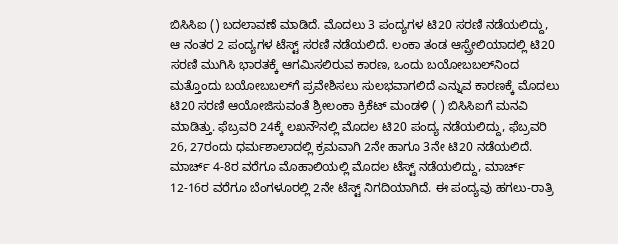ಬಿಸಿಸಿಐ () ಬದಲಾವಣೆ ಮಾಡಿದೆ. ಮೊದಲು 3 ಪಂದ್ಯಗಳ ಟಿ20 ಸರಣಿ ನಡೆಯಲಿದ್ದು, ಆ ನಂತರ 2 ಪಂದ್ಯಗಳ ಟೆಸ್ಟ್‌ ಸರಣಿ ನಡೆಯಲಿದೆ. ಲಂಕಾ ತಂಡ ಆಸ್ಪ್ರೇಲಿಯಾದಲ್ಲಿ ಟಿ20 ಸರಣಿ ಮುಗಿಸಿ ಭಾರತಕ್ಕೆ ಆಗಮಿಸಲಿರುವ ಕಾರಣ, ಒಂದು ಬಯೋಬಬಲ್‌ನಿಂದ ಮತ್ತೊಂದು ಬಯೋಬಬಲ್‌ಗೆ ಪ್ರವೇಶಿಸಲು ಸುಲಭವಾಗಲಿದೆ ಎನ್ನುವ ಕಾರಣಕ್ಕೆ ಮೊದಲು ಟಿ20 ಸರಣಿ ಆಯೋಜಿಸುವಂತೆ ಶ್ರೀಲಂಕಾ ಕ್ರಿಕೆಟ್‌ ಮಂಡಳಿ ( ) ಬಿಸಿಸಿಐಗೆ ಮನವಿ ಮಾಡಿತ್ತು. ಫೆಬ್ರವರಿ 24ಕ್ಕೆ ಲಖನೌನಲ್ಲಿ ಮೊದಲ ಟಿ20 ಪಂದ್ಯ ನಡೆಯಲಿದ್ದು, ಫೆಬ್ರವರಿ 26, 27ರಂದು ಧರ್ಮಶಾಲಾದಲ್ಲಿ ಕ್ರಮವಾಗಿ 2ನೇ ಹಾಗೂ 3ನೇ ಟಿ20 ನಡೆಯಲಿದೆ. ಮಾರ್ಚ್ 4-8ರ ವರೆಗೂ ಮೊಹಾಲಿಯಲ್ಲಿ ಮೊದಲ ಟೆಸ್ಟ್‌ ನಡೆಯಲಿದ್ದು, ಮಾರ್ಚ್‌ 12-16ರ ವರೆಗೂ ಬೆಂಗಳೂರಲ್ಲಿ 2ನೇ ಟೆಸ್ಟ್‌ ನಿಗದಿಯಾಗಿದೆ. ಈ ಪಂದ್ಯವು ಹಗಲು-ರಾತ್ರಿ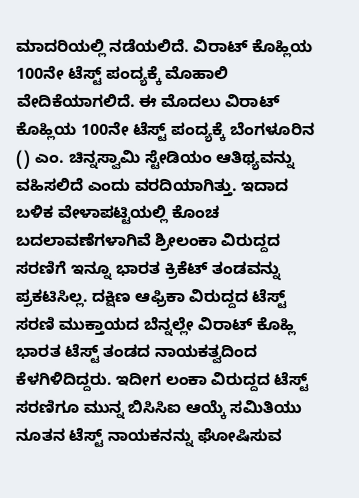ಮಾದರಿಯಲ್ಲಿ ನಡೆಯಲಿದೆ. ವಿರಾಟ್‌ ಕೊಹ್ಲಿಯ 100ನೇ ಟೆಸ್ಟ್‌ ಪಂದ್ಯಕ್ಕೆ ಮೊಹಾಲಿ ವೇದಿಕೆಯಾಗಲಿದೆ. ಈ ಮೊದಲು ವಿರಾಟ್ ಕೊಹ್ಲಿಯ 100ನೇ ಟೆಸ್ಟ್ ಪಂದ್ಯಕ್ಕೆ ಬೆಂಗಳೂರಿನ () ಎಂ. ಚಿನ್ನಸ್ವಾಮಿ ಸ್ಟೇಡಿಯಂ ಆತಿಥ್ಯವನ್ನು ವಹಿಸಲಿದೆ ಎಂದು ವರದಿಯಾಗಿತ್ತು. ಇದಾದ ಬಳಿಕ ವೇಳಾಪಟ್ಟಿಯಲ್ಲಿ ಕೊಂಚ ಬದಲಾವಣೆಗಳಾಗಿವೆ ಶ್ರೀಲಂಕಾ ವಿರುದ್ದದ ಸರಣಿಗೆ ಇನ್ನೂ ಭಾರತ ಕ್ರಿಕೆಟ್ ತಂಡವನ್ನು ಪ್ರಕಟಿಸಿಲ್ಲ. ದಕ್ಷಿಣ ಆಫ್ರಿಕಾ ವಿರುದ್ದದ ಟೆಸ್ಟ್ ಸರಣಿ ಮುಕ್ತಾಯದ ಬೆನ್ನಲ್ಲೇ ವಿರಾಟ್ ಕೊಹ್ಲಿ ಭಾರತ ಟೆಸ್ಟ್‌ ತಂಡದ ನಾಯಕತ್ವದಿಂದ ಕೆಳಗಿಳಿದಿದ್ದರು. ಇದೀಗ ಲಂಕಾ ವಿರುದ್ದದ ಟೆಸ್ಟ್ ಸರಣಿಗೂ ಮುನ್ನ ಬಿಸಿಸಿಐ ಆಯ್ಕೆ ಸಮಿತಿಯು ನೂತನ ಟೆಸ್ಟ್ ನಾಯಕನನ್ನು ಘೋಷಿಸುವ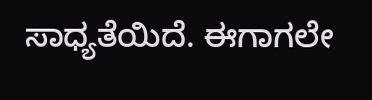ಸಾಧ್ಯತೆಯಿದೆ. ಈಗಾಗಲೇ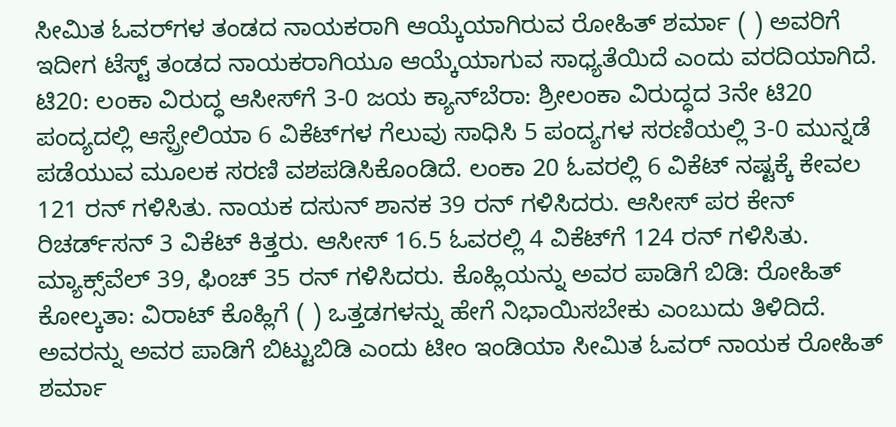ಸೀಮಿತ ಓವರ್‌ಗಳ ತಂಡದ ನಾಯಕರಾಗಿ ಆಯ್ಕೆಯಾಗಿರುವ ರೋಹಿತ್ ಶರ್ಮಾ ( ) ಅವರಿಗೆ ಇದೀಗ ಟೆಸ್ಟ್ ತಂಡದ ನಾಯಕರಾಗಿಯೂ ಆಯ್ಕೆಯಾಗುವ ಸಾಧ್ಯತೆಯಿದೆ ಎಂದು ವರದಿಯಾಗಿದೆ. ಟಿ20: ಲಂಕಾ ವಿರುದ್ಧ ಆಸೀಸ್‌ಗೆ 3-0 ಜಯ ಕ್ಯಾನ್‌ಬೆರಾ: ಶ್ರೀಲಂಕಾ ವಿರುದ್ಧದ 3ನೇ ಟಿ20 ಪಂದ್ಯದಲ್ಲಿ ಆಸ್ಪ್ರೇಲಿಯಾ 6 ವಿಕೆಟ್‌ಗಳ ಗೆಲುವು ಸಾಧಿಸಿ 5 ಪಂದ್ಯಗಳ ಸರಣಿಯಲ್ಲಿ 3-0 ಮುನ್ನಡೆ ಪಡೆಯುವ ಮೂಲಕ ಸರಣಿ ವಶಪಡಿಸಿಕೊಂಡಿದೆ. ಲಂಕಾ 20 ಓವರಲ್ಲಿ 6 ವಿಕೆಟ್‌ ನಷ್ಟಕ್ಕೆ ಕೇವಲ 121 ರನ್‌ ಗಳಿಸಿತು. ನಾಯಕ ದಸುನ್‌ ಶಾನಕ 39 ರನ್‌ ಗಳಿಸಿದರು. ಆಸೀಸ್‌ ಪರ ಕೇನ್‌ ರಿಚರ್ಡ್‌ಸನ್‌ 3 ವಿಕೆಟ್‌ ಕಿತ್ತರು. ಆಸೀಸ್‌ 16.5 ಓವರಲ್ಲಿ 4 ವಿಕೆಟ್‌ಗೆ 124 ರನ್‌ ಗಳಿಸಿತು. ಮ್ಯಾಕ್ಸ್‌ವೆಲ್‌ 39, ಫಿಂಚ್‌ 35 ರನ್‌ ಗಳಿಸಿದರು. ಕೊಹ್ಲಿಯನ್ನು ಅವರ ಪಾಡಿಗೆ ಬಿಡಿ: ರೋಹಿತ್‌ ಕೋಲ್ಕತಾ: ವಿರಾಟ್‌ ಕೊಹ್ಲಿಗೆ ( ) ಒತ್ತಡಗಳನ್ನು ಹೇಗೆ ನಿಭಾಯಿಸಬೇಕು ಎಂಬುದು ತಿಳಿದಿದೆ. ಅವರನ್ನು ಅವರ ಪಾಡಿಗೆ ಬಿಟ್ಟುಬಿಡಿ ಎಂದು ಟೀಂ ಇಂಡಿಯಾ ಸೀಮಿತ ಓವರ್‌ ನಾಯಕ ರೋಹಿತ್‌ ಶರ್ಮಾ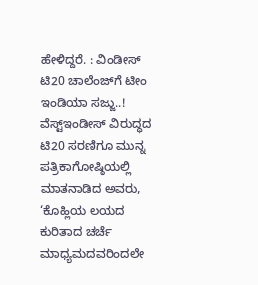ಹೇಳಿದ್ದರೆ. : ವಿಂಡೀಸ್‌ ಟಿ20 ಚಾಲೆಂಜ್‌ಗೆ ಟೀಂ ಇಂಡಿಯಾ ಸಜ್ಜು..! ವೆಸ್ಟ್‌ಇಂಡೀಸ್‌ ವಿರುದ್ಧದ ಟಿ20 ಸರಣಿಗೂ ಮುನ್ನ ಪತ್ರಿಕಾಗೋಷ್ಠಿಯಲ್ಲಿ ಮಾತನಾಡಿದ ಅವರು, ‘ಕೊಹ್ಲಿಯ ಲಯದ ಕುರಿತಾದ ಚರ್ಚೆ ಮಾಧ್ಯಮದವರಿಂದಲೇ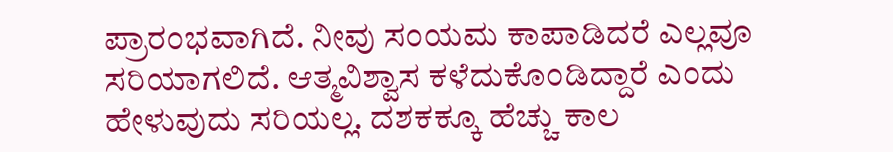ಪ್ರಾರಂಭವಾಗಿದೆ. ನೀವು ಸಂಯಮ ಕಾಪಾಡಿದರೆ ಎಲ್ಲವೂ ಸರಿಯಾಗಲಿದೆ. ಆತ್ಮವಿಶ್ವಾಸ ಕಳೆದುಕೊಂಡಿದ್ದಾರೆ ಎಂದು ಹೇಳುವುದು ಸರಿಯಲ್ಲ. ದಶಕಕ್ಕೂ ಹೆಚ್ಚು ಕಾಲ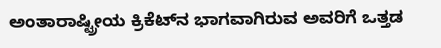ಅಂತಾರಾಷ್ಟ್ರೀಯ ಕ್ರಿಕೆಟ್‌ನ ಭಾಗವಾಗಿರುವ ಅವರಿಗೆ ಒತ್ತಡ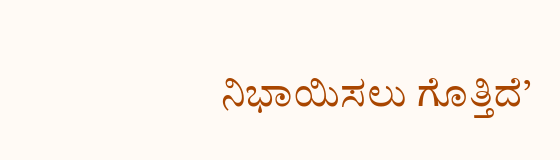ನಿಭಾಯಿಸಲು ಗೊತ್ತಿದೆ’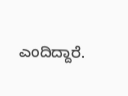ಎಂದಿದ್ದಾರೆ.